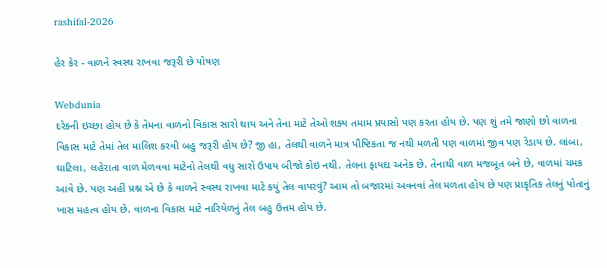rashifal-2026

હેર કેર - વાળને સ્વસ્થ રાખવા જરૂરી છે પોષણ

Webdunia
દરેકની ઇચ્છા હોય છે કે તેમના વાળનો વિકાસ સારો થાય અને તેના માટે તેઓ શક્ય તમામ પ્રયાસો પણ કરતા હોય છે. પણ શું તમે જાણો છો વાળના વિકાસ માટે તેમાં તેલ માલિશ કરવી બહુ જરૂરી હોય છે? જી હા, તેલથી વાળને માત્ર પૌષ્ટિકતા જ નથી મળતી પણ વાળમાં જીવ પણ રેડાય છે. લાંબા, ઘાટિલા, લહેરાતા વાળ મેળવવા માટેનો તેલથી વધુ સારો ઉપાય બીજો કોઇ નથી. તેલના ફાયદા અનેક છે. તેનાથી વાળ મજબૂત બને છે, વાળમાં ચમક આવે છે. પણ અહીં પ્રશ્ન એ છે કે વાળને સ્વસ્થ રાખવા માટે કયું તેલ વાપરવું? આમ તો બજારમાં અવનવાં તેલ મળતા હોય છે પણ પ્રાકૃતિક તેલનું પોતાનું ખાસ મહત્વ હોય છે. વાળના વિકાસ માટે નારિયેળનું તેલ બહુ ઉત્તમ હોય છે.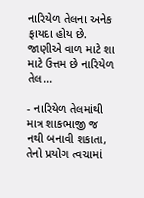નારિયેળ તેલના અનેક ફાયદા હોય છે. જાણીએ વાળ માટે શા માટે ઉત્તમ છે નારિયેળ તેલ...

- નારિયેળ તેલમાંથી માત્ર શાકભાજી જ નથી બનાવી શકાતા, તેનો પ્રયોગ ત્વચામાં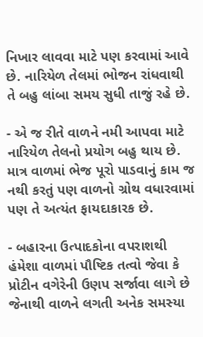નિખાર લાવવા માટે પણ કરવામાં આવે છે. નારિયેળ તેલમાં ભોજન રાંધવાથી તે બહુ લાંબા સમય સુધી તાજું રહે છે.

- એ જ રીતે વાળને નમી આપવા માટે નારિયેળ તેલનો પ્રયોગ બહુ થાય છે. માત્ર વાળમાં ભેજ પૂરો પાડવાનું કામ જ નથી કરતું પણ વાળનો ગ્રોથ વધારવામાં પણ તે અત્યંત ફાયદાકારક છે.

- બહારના ઉત્પાદકોના વપરાશથી હંમેશા વાળમાં પૌષ્ટિક તત્વો જેવા કે પ્રોટીન વગેરેની ઉણપ સર્જાવા લાગે છે જેનાથી વાળને લગતી અનેક સમસ્યા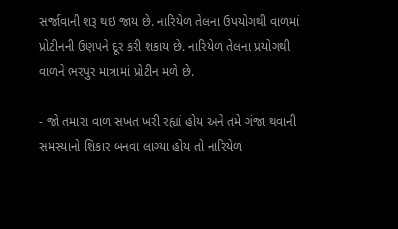સર્જાવાની શરૂ થઇ જાય છે. નારિયેળ તેલના ઉપયોગથી વાળમાં પ્રોટીનની ઉણપને દૂર કરી શકાય છે. નારિયેળ તેલના પ્રયોગથી વાળને ભરપુર માત્રામાં પ્રોટીન મળે છે.

- જો તમારા વાળ સખત ખરી રહ્યાં હોય અને તમે ગંજા થવાની સમસ્યાનો શિકાર બનવા લાગ્યા હોય તો નારિયેળ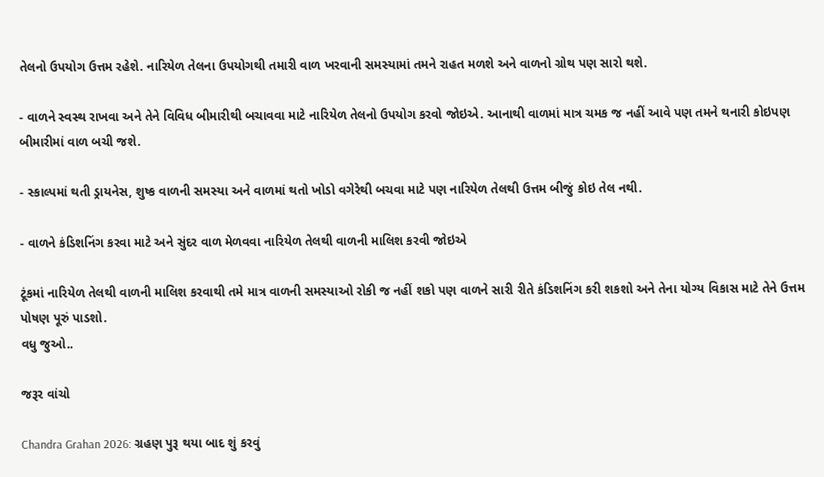તેલનો ઉપયોગ ઉત્તમ રહેશે. નારિયેળ તેલના ઉપયોગથી તમારી વાળ ખરવાની સમસ્યામાં તમને રાહત મળશે અને વાળનો ગ્રોથ પણ સારો થશે.

- વાળને સ્વસ્થ રાખવા અને તેને વિવિધ બીમારીથી બચાવવા માટે નારિયેળ તેલનો ઉપયોગ કરવો જોઇએ. આનાથી વાળમાં માત્ર ચમક જ નહીં આવે પણ તમને થનારી કોઇપણ બીમારીમાં વાળ બચી જશે.

- સ્કાલ્પમાં થતી ડ્રાયનેસ, શુષ્ક વાળની સમસ્યા અને વાળમાં થતો ખોડો વગેરેથી બચવા માટે પણ નારિયેળ તેલથી ઉત્તમ બીજું કોઇ તેલ નથી.

- વાળને કંડિશનિંગ કરવા માટે અને સુંદર વાળ મેળવવા નારિયેળ તેલથી વાળની માલિશ કરવી જોઇએ

ટૂંકમાં નારિયેળ તેલથી વાળની માલિશ કરવાથી તમે માત્ર વાળની સમસ્યાઓ રોકી જ નહીં શકો પણ વાળને સારી રીતે કંડિશનિંગ કરી શકશો અને તેના યોગ્ય વિકાસ માટે તેને ઉત્તમ પોષણ પૂરું પાડશો.
વધુ જુઓ..

જરૂર વાંચો

Chandra Grahan 2026: ગ્રહણ પુરૂ થયા બાદ શું કરવું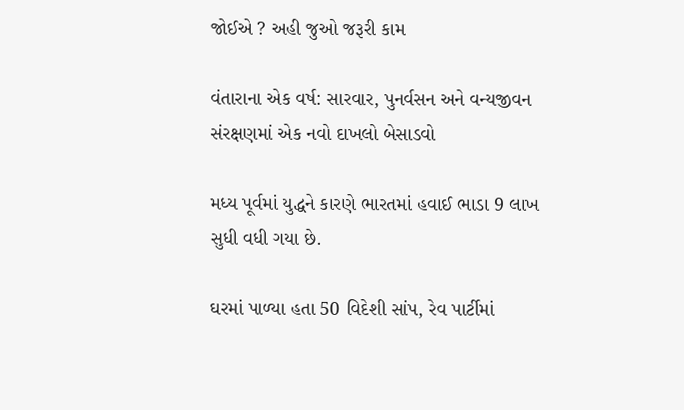જોઈએ ? અહી જુઓ જરૂરી કામ

વંતારાના એક વર્ષ: સારવાર, પુનર્વસન અને વન્યજીવન સંરક્ષણમાં એક નવો દાખલો બેસાડવો

મધ્ય પૂર્વમાં યુદ્ધને કારણે ભારતમાં હવાઈ ભાડા 9 લાખ સુધી વધી ગયા છે.

ઘરમાં પાળ્યા હતા 50 વિદેશી સાંપ, રેવ પાર્ટીમાં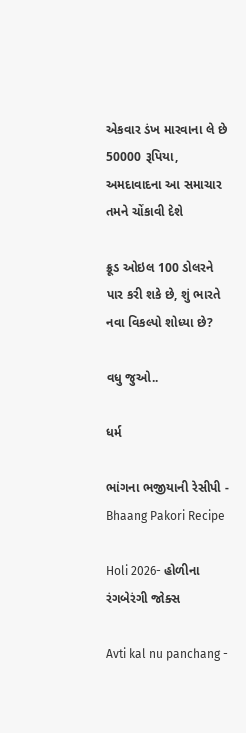એકવાર ડંખ મારવાના લે છે 50000 રૂપિયા, અમદાવાદના આ સમાચાર તમને ચોંકાવી દેશે

ક્રૂડ ઓઇલ 100 ડોલરને પાર કરી શકે છે, શું ભારતે નવા વિકલ્પો શોધ્યા છે?

વધુ જુઓ..

ધર્મ

ભાંગના ભજીયાની રેસીપી - Bhaang Pakori Recipe

Holi 2026- હોળીના રંગબેરંગી જોક્સ

Avti kal nu panchang -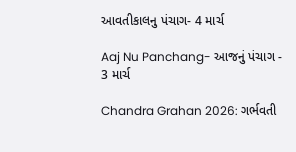આવતીકાલનુ પંચાગ- 4 માર્ચ

Aaj Nu Panchang- આજનું પંચાગ - 3 માર્ચ

Chandra Grahan 2026: ગર્ભવતી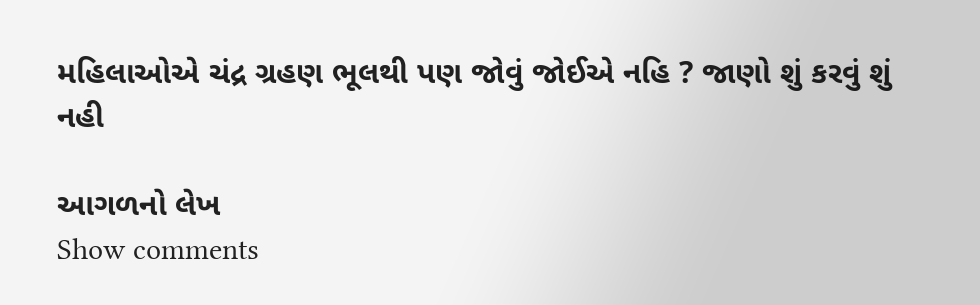મહિલાઓએ ચંદ્ર ગ્રહણ ભૂલથી પણ જોવું જોઈએ નહિ ? જાણો શું કરવું શું નહી

આગળનો લેખ
Show comments